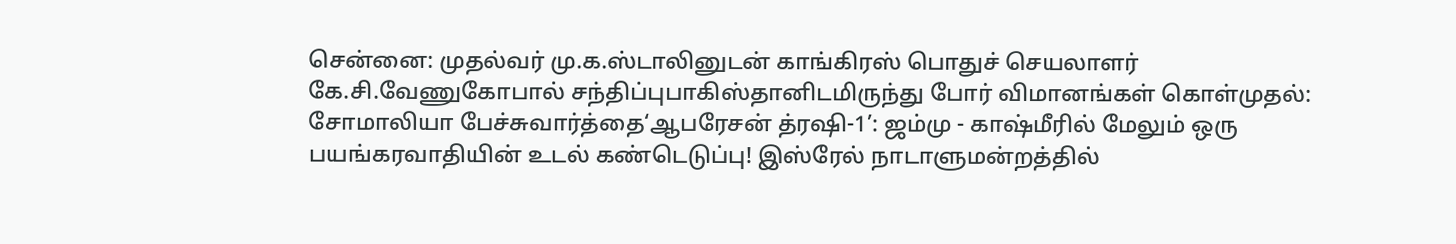சென்னை: முதல்வர் மு.க.ஸ்டாலினுடன் காங்கிரஸ் பொதுச் செயலாளர் கே.சி.வேணுகோபால் சந்திப்புபாகிஸ்தானிடமிருந்து போர் விமானங்கள் கொள்முதல்: சோமாலியா பேச்சுவார்த்தை‘ஆபரேசன் த்ரஷி-1’: ஜம்மு - காஷ்மீரில் மேலும் ஒரு பயங்கரவாதியின் உடல் கண்டெடுப்பு! இஸ்ரேல் நாடாளுமன்றத்தில்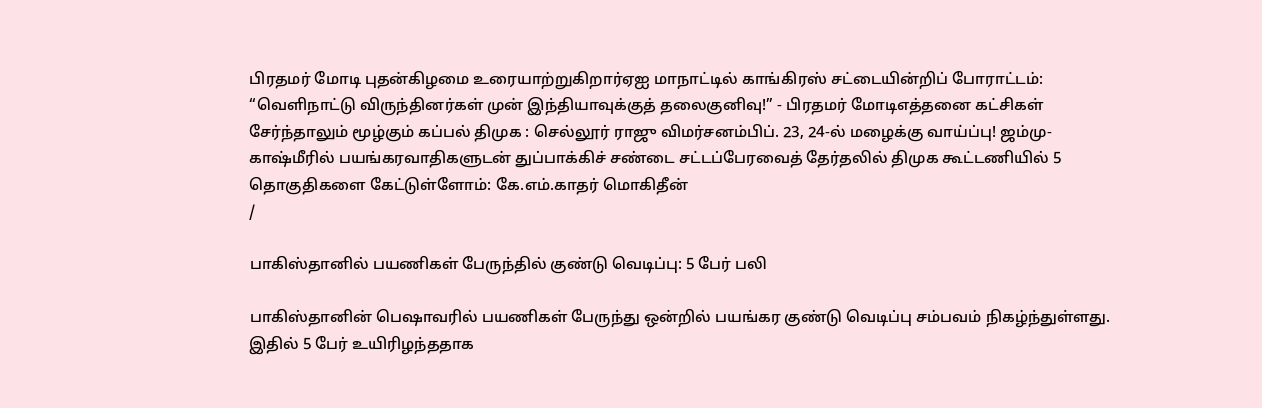பிரதமர் மோடி புதன்கிழமை உரையாற்றுகிறார்ஏஐ மாநாட்டில் காங்கிரஸ் சட்டையின்றிப் போராட்டம்: “வெளிநாட்டு விருந்தினர்கள் முன் இந்தியாவுக்குத் தலைகுனிவு!” - பிரதமர் மோடிஎத்தனை கட்சிகள் சேர்ந்தாலும் மூழ்கும் கப்பல் திமுக : செல்லூர் ராஜு விமர்சனம்பிப். 23, 24-ல் மழைக்கு வாய்ப்பு! ஜம்மு-காஷ்மீரில் பயங்கரவாதிகளுடன் துப்பாக்கிச் சண்டை சட்டப்பேரவைத் தேர்தலில் திமுக கூட்டணியில் 5 தொகுதிகளை கேட்டுள்ளோம்: கே.எம்.காதர் மொகிதீன்
/

பாகிஸ்தானில் பயணிகள் பேருந்தில் குண்டு வெடிப்பு: 5 பேர் பலி

பாகிஸ்தானின் பெஷாவரில் பயணிகள் பேருந்து ஒன்றில் பயங்கர குண்டு வெடிப்பு சம்பவம் நிகழ்ந்துள்ளது. இதில் 5 பேர் உயிரிழந்ததாக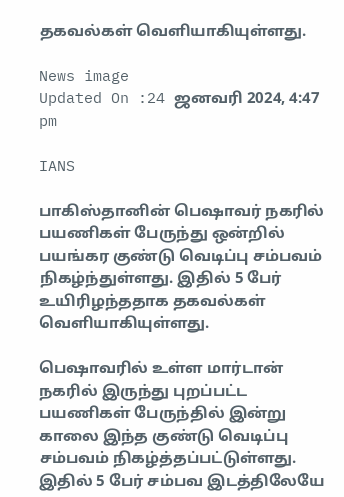தகவல்கள் வெளியாகியுள்ளது.

News image
Updated On :24 ஜனவரி 2024, 4:47 pm

IANS

பாகிஸ்தானின் பெஷாவர் நகரில் பயணிகள் பேருந்து ஒன்றில் பயங்கர குண்டு வெடிப்பு சம்பவம் நிகழ்ந்துள்ளது. இதில் 5 பேர் உயிரிழந்ததாக தகவல்கள் வெளியாகியுள்ளது.

பெஷாவரில் உள்ள மார்டான் நகரில் இருந்து புறப்பட்ட பயணிகள் பேருந்தில் இன்று காலை இந்த குண்டு வெடிப்பு சம்பவம் நிகழ்த்தப்பட்டுள்ளது. இதில் 5 பேர் சம்பவ இடத்திலேயே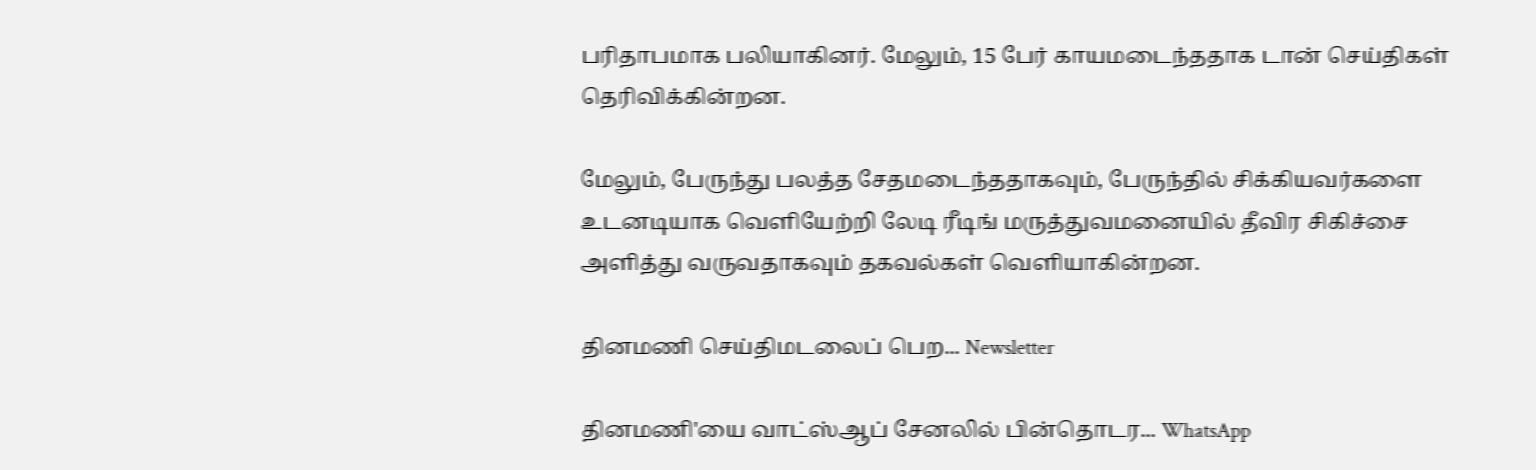பரிதாபமாக பலியாகினர். மேலும், 15 பேர் காயமடைந்ததாக டான் செய்திகள் தெரிவிக்கின்றன.

மேலும், பேருந்து பலத்த சேதமடைந்ததாகவும், பேருந்தில் சிக்கியவர்களை உடனடியாக வெளியேற்றி லேடி ரீடிங் மருத்துவமனையில் தீவிர சிகிச்சை அளித்து வருவதாகவும் தகவல்கள் வெளியாகின்றன.

தினமணி செய்திமடலைப் பெற... Newsletter

தினமணி'யை வாட்ஸ்ஆப் சேனலில் பின்தொடர... WhatsApp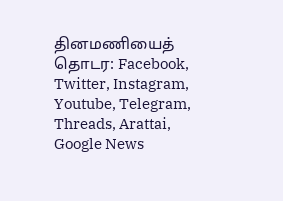தினமணியைத் தொடர: Facebook, Twitter, Instagram, Youtube, Telegram, Threads, Arattai, Google News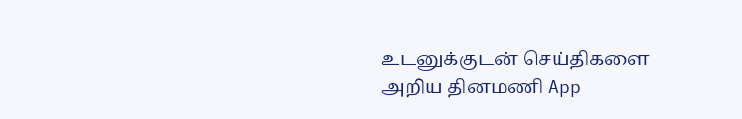உடனுக்குடன் செய்திகளை அறிய தினமணி App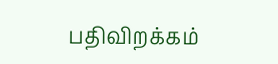பதிவிறக்கம்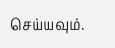செய்யவும்.